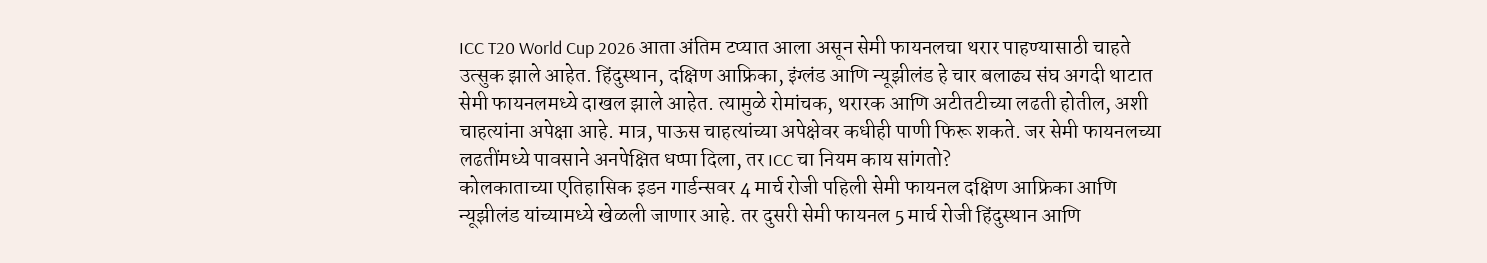ICC T20 World Cup 2026 आता अंतिम टप्यात आला असून सेमी फायनलचा थरार पाहण्यासाठी चाहते उत्सुक झाले आहेत. हिंदुस्थान, दक्षिण आफ्रिका, इंग्लंड आणि न्यूझीलंड हे चार बलाढ्य संघ अगदी थाटात सेमी फायनलमध्ये दाखल झाले आहेत. त्यामुळे रोमांचक, थरारक आणि अटीतटीच्या लढती होतील, अशी चाहत्यांना अपेक्षा आहे. मात्र, पाऊस चाहत्यांच्या अपेक्षेवर कधीही पाणी फिरू शकते. जर सेमी फायनलच्या लढतींमध्ये पावसाने अनपेक्षित धप्पा दिला, तर ICC चा नियम काय सांगतो?
कोलकाताच्या एतिहासिक इडन गार्डन्सवर 4 मार्च रोजी पहिली सेमी फायनल दक्षिण आफ्रिका आणि न्यूझीलंड यांच्यामध्ये खेळली जाणार आहे. तर दुसरी सेमी फायनल 5 मार्च रोजी हिंदुस्थान आणि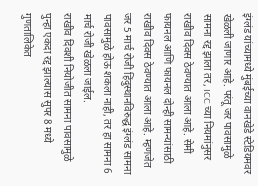इंग्लंड यांच्यामध्ये मुंबईच्या वानखेडे स्टेडियमवर खेळली जाणार आहे. परंतू जर पावसामुळे सामना रद्द झाला तर, ICC च्या नियमांनुसर राखीव दिवस ठेवण्यात आला आहे. सेमी फायनल आणि फायनल दोन्ही सामन्यांसाठी राखीव दिवस ठेवण्यात आला आहे. म्हणजेत जर 5 मार्च रोजी हिंदुस्थानविरुद्ध इंग्लंड सामना पावसामुळे होऊ शकला नाही, तर हा सामना 6 मार्च रोजी खेळला जाईल.
राखीव दिवशी नियोजीत सामना पावसामुळे पुन्हा एकदा रद्द झाल्यास सुपर 8 मध्ये गुणतालिकेत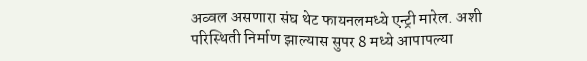अव्वल असणारा संघ थेट फायनलमध्ये एन्ट्री मारेल. अशी परिस्थिती निर्माण झाल्यास सुपर 8 मध्ये आपापल्या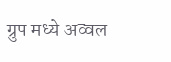ग्रुप मध्ये अव्वल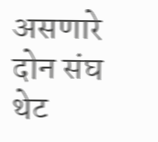असणारे दोन संघ थेट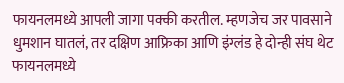फायनलमध्ये आपली जागा पक्की करतील. म्हणजेच जर पावसाने धुमशान घातलं, तर दक्षिण आफ्रिका आणि इंग्लंड हे दोन्ही संघ थेट फायनलमध्ये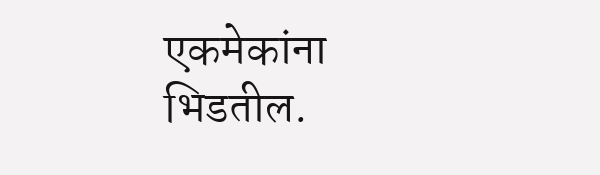एकमेकांना भिडतील.